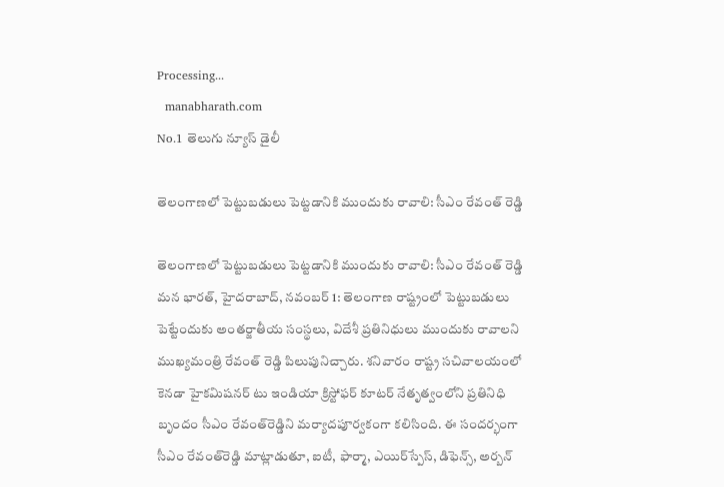Processing...
  manabharath.com
No.1 తెలుగు న్యూస్ డైలీ

తెలంగాణలో పెట్టుబడులు పెట్టడానికి ముందుకు రావాలి: సీఎం రేవంత్ రెడ్డి

తెలంగాణలో పెట్టుబడులు పెట్టడానికి ముందుకు రావాలి: సీఎం రేవంత్ రెడ్డి  మన భారత్, హైదరాబాద్, నవంబర్ 1: తెలంగాణ రాష్ట్రంలో పెట్టుబడులు పెట్టేందుకు అంతర్జాతీయ సంస్థలు, విదేశీ ప్రతినిధులు ముందుకు రావాలని ముఖ్యమంత్రి రేవంత్ రెడ్డి పిలుపునిచ్చారు. శనివారం రాష్ట్ర సచివాలయంలో కెనడా హైకమిషనర్ టు ఇండియా క్రిస్టోఫర్ కూటర్ నేతృత్వంలోని ప్రతినిధి బృందం సీఎం రేవంత్‌రెడ్డిని మర్యాదపూర్వకంగా కలిసింది. ఈ సందర్భంగా సీఎం రేవంత్‌రెడ్డి మాట్లాడుతూ, ఐటీ, ఫార్మా, ఎయిర్‌స్పేస్, డిఫెన్స్, అర్బన్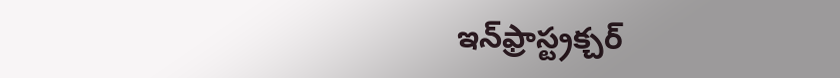ఇన్‌ఫ్రాస్ట్రక్చర్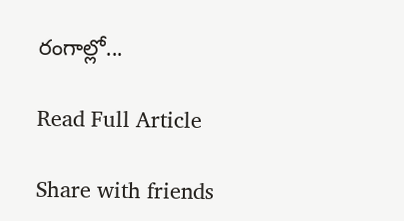రంగాల్లో...

Read Full Article

Share with friends